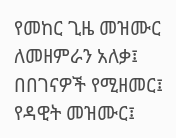የመከር ጊዜ መዝሙር
ለመዘምራን አለቃ፤ በበገናዎች የሚዘመር፤ የዳዊት መዝሙር፤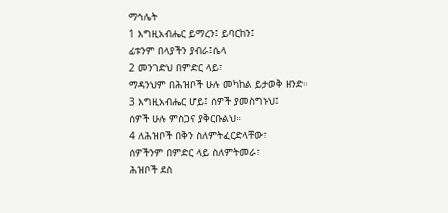ማኅሌት
1 እግዚአብሔር ይማረን፤ ይባርከን፤
ፊቱንም በላያችን ያብራ፤ሴላ
2 መንገድህ በምድር ላይ፣
ማዳንህም በሕዝቦች ሁሉ መካከል ይታወቅ ዘንድ።
3 እግዚአብሔር ሆይ፤ ሰዎች ያመስግኑህ፤
ሰዎች ሁሉ ምስጋና ያቅርቡልህ።
4 ለሕዝቦች በቅን ስለምትፈርድላቸው፣
ሰዎችንም በምድር ላይ ስለምትመራ፣
ሕዝቦች ደስ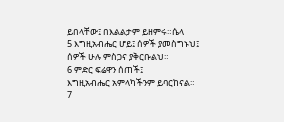ይበላቸው፤ በእልልታም ይዘምሩ።ሴላ
5 እግዚአብሔር ሆይ፤ ሰዎች ያመስግኑህ፤
ሰዎች ሁሉ ምስጋና ያቅርቡልህ።
6 ምድር ፍሬዋን ሰጠች፤
እግዚአብሔር አምላካችንም ይባርከናል።
7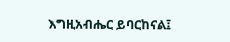እግዚአብሔር ይባርከናል፤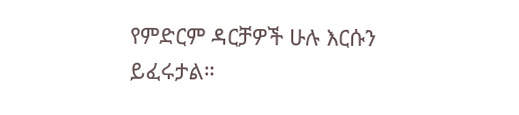የምድርም ዳርቻዎች ሁሉ እርሱን ይፈሩታል።